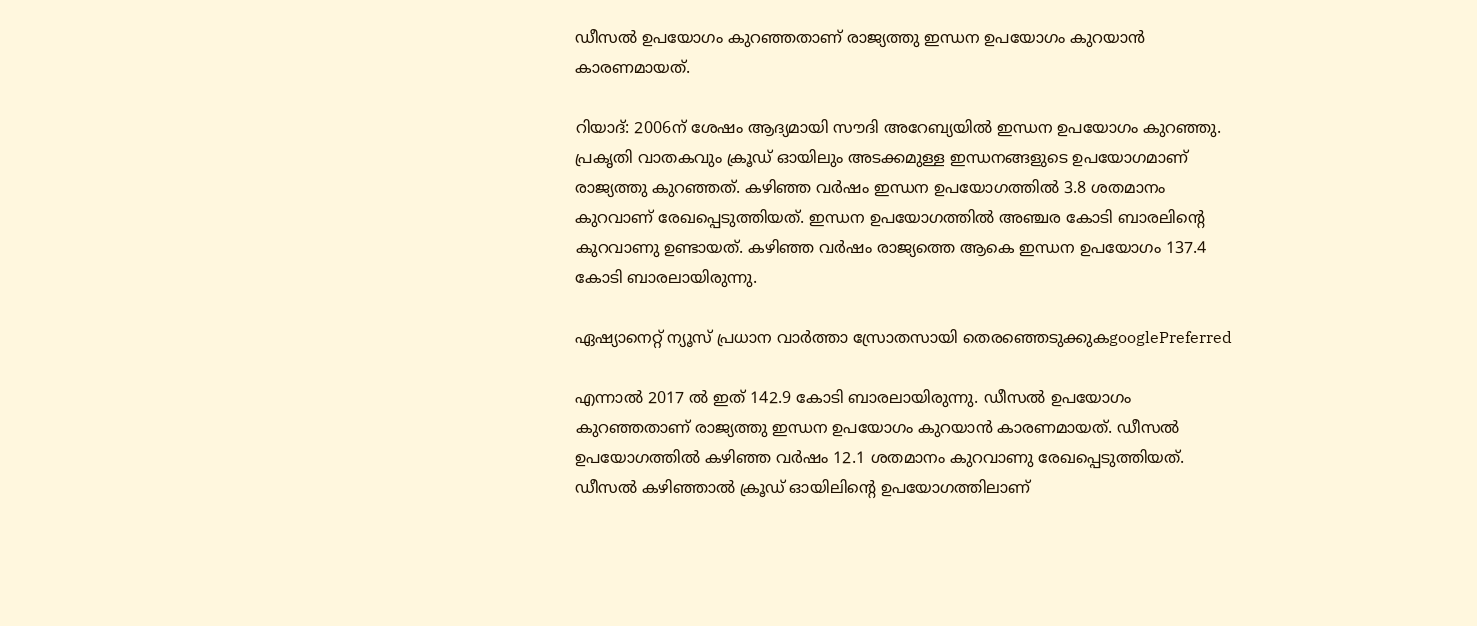ഡീസൽ ഉപയോഗം കുറഞ്ഞതാണ് രാജ്യത്തു ഇന്ധന ഉപയോഗം കുറയാൻ കാരണമായത്.

റിയാദ്: 2006ന് ശേഷം ആദ്യമായി സൗദി അറേബ്യയില്‍ ഇന്ധന ഉപയോഗം കുറഞ്ഞു. പ്രകൃതി വാതകവും ക്രൂഡ് ഓയിലും അടക്കമുള്ള ഇന്ധനങ്ങളുടെ ഉപയോഗമാണ് രാജ്യത്തു കുറഞ്ഞത്. കഴിഞ്ഞ വർഷം ഇന്ധന ഉപയോഗത്തിൽ 3.8 ശതമാനം കുറവാണ് രേഖപ്പെടുത്തിയത്. ഇന്ധന ഉപയോഗത്തിൽ അഞ്ചര കോടി ബാരലിന്‍റെ കുറവാണു ഉണ്ടായത്. കഴിഞ്ഞ വർഷം രാജ്യത്തെ ആകെ ഇന്ധന ഉപയോഗം 137.4 കോടി ബാരലായിരുന്നു.

ഏഷ്യാനെറ്റ് ന്യൂസ് പ്രധാന വാർത്താ സ്രോതസായി തെരഞ്ഞെടുക്കുകgooglePreferred

എന്നാൽ 2017 ൽ ഇത് 142.9 കോടി ബാരലായിരുന്നു. ഡീസൽ ഉപയോഗം കുറഞ്ഞതാണ് രാജ്യത്തു ഇന്ധന ഉപയോഗം കുറയാൻ കാരണമായത്. ഡീസൽ ഉപയോഗത്തിൽ കഴിഞ്ഞ വർഷം 12.1 ശതമാനം കുറവാണു രേഖപ്പെടുത്തിയത്. ഡീസൽ കഴിഞ്ഞാൽ ക്രൂഡ് ഓയിലിന്‍റെ ഉപയോഗത്തിലാണ്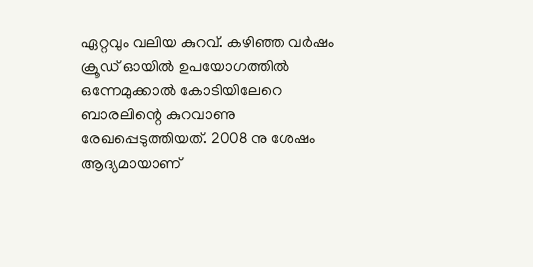ഏറ്റവും വലിയ കുറവ്. കഴിഞ്ഞ വർഷം ക്രൂഡ് ഓയിൽ ഉപയോഗത്തിൽ ഒന്നേമുക്കാൽ കോടിയിലേറെ ബാരലിന്റെ കുറവാണു രേഖപ്പെടുത്തിയത്. 2008 നു ശേഷം ആദ്യമായാണ്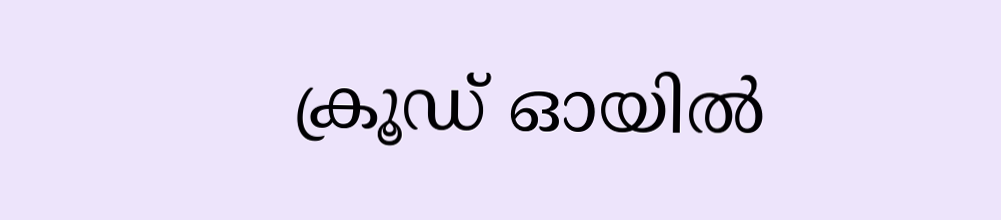ക്രൂഡ് ഓയിൽ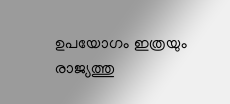ഉപയോഗം ഇത്രയും രാജ്യത്തു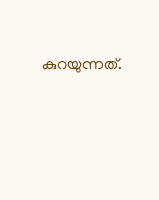കുറയുന്നത്.